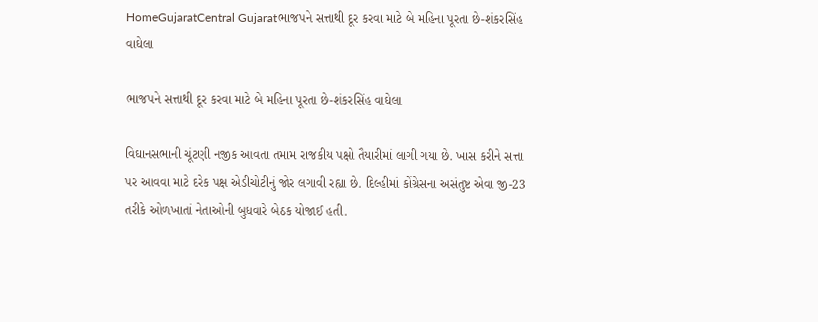HomeGujaratCentral Gujaratભાજપને સત્તાથી દૂર કરવા માટે બે મહિના પૂરતા છે-શંકરસિંહ વાઘેલા

ભાજપને સત્તાથી દૂર કરવા માટે બે મહિના પૂરતા છે-શંકરસિંહ વાઘેલા

વિઘાનસભાની ચૂંટણી નજીક આવતા તમામ રાજકીય પક્ષો તૈયારીમાં લાગી ગયા છે. ખાસ કરીને સત્તા પર આવવા માટે દરેક પક્ષ એડીચોટીનું જોર લગાવી રહ્યા છે. દિલ્હીમાં કોંગ્રેસના અસંતુષ્ટ એવા જી-23 તરીકે ઓળખાતાં નેતાઓની બુધવારે બેઠક યોજાઈ હતી.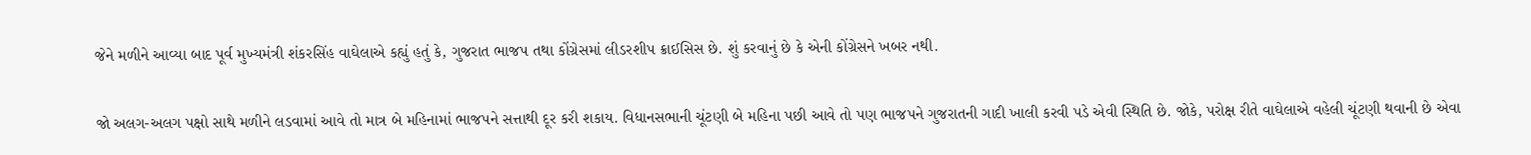જેને મળીને આવ્યા બાદ પૂર્વ મુખ્યમંત્રી શંકરસિંહ વાઘેલાએ કહ્યું હતું કે, ગુજરાત ભાજપ તથા કોંગ્રેસમાં લીડરશીપ ક્રાઈસિસ છે. શું કરવાનું છે કે એની કોંગ્રેસને ખબર નથી.

જો અલગ-અલગ પક્ષો સાથે મળીને લડવામાં આવે તો માત્ર બે મહિનામાં ભાજપને સત્તાથી દૂર કરી શકાય. વિધાનસભાની ચૂંટણી બે મહિના પછી આવે તો પણ ભાજપને ગુજરાતની ગાદી ખાલી કરવી પડે એવી સ્થિતિ છે. જોકે, પરોક્ષ રીતે વાઘેલાએ વહેલી ચૂંટણી થવાની છે એવા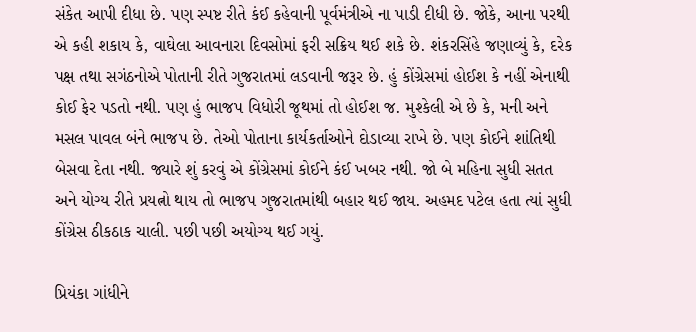સંકેત આપી દીધા છે. પણ સ્પષ્ટ રીતે કંઈ કહેવાની પૂર્વમંત્રીએ ના પાડી દીધી છે. જોકે, આના પરથી એ કહી શકાય કે, વાઘેલા આવનારા દિવસોમાં ફરી સક્રિય થઈ શકે છે. શંકરસિંહે જણાવ્યું કે, દરેક પક્ષ તથા સગંઠનોએ પોતાની રીતે ગુજરાતમાં લડવાની જરૂર છે. હું કોંગ્રેસમાં હોઈશ કે નહીં એનાથી કોઈ ફેર પડતો નથી. પણ હું ભાજપ વિધોરી જૂથમાં તો હોઈશ જ. મુશ્કેલી એ છે કે, મની અને મસલ પાવલ બંને ભાજપ છે. તેઓ પોતાના કાર્યકર્તાઓને દોડાવ્યા રાખે છે. પણ કોઈને શાંતિથી બેસવા દેતા નથી. જ્યારે શું કરવું એ કોંગ્રેસમાં કોઈને કંઈ ખબર નથી. જો બે મહિના સુધી સતત અને યોગ્ય રીતે પ્રયત્નો થાય તો ભાજપ ગુજરાતમાંથી બહાર થઈ જાય. અહમદ પટેલ હતા ત્યાં સુધી કોંગ્રેસ ઠીકઠાક ચાલી. પછી પછી અયોગ્ય થઈ ગયું.

પ્રિયંકા ગાંધીને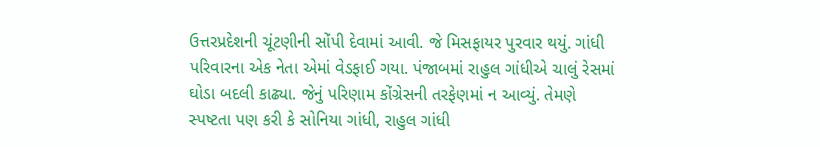ઉત્તરપ્રદેશની ચૂંટણીની સોંપી દેવામાં આવી. જે મિસફાયર પુરવાર થયું. ગાંધી પરિવારના એક નેતા એમાં વેડફાઈ ગયા. પંજાબમાં રાહુલ ગાંધીએ ચાલું રેસમાં ઘોડા બદલી કાઢ્યા. જેનું પરિણામ કોંગ્રેસની તરફેણમાં ન આવ્યું. તેમણે સ્પષ્ટતા પણ કરી કે સોનિયા ગાંધી, રાહુલ ગાંધી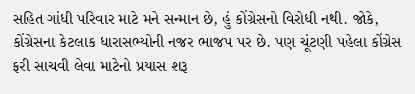સહિત ગાંધી પરિવાર માટે મને સન્માન છે, હું કોંગ્રેસનો વિરોધી નથી. જોકે, કોંગ્રેસના કેટલાક ધારાસભ્યોની નજર ભાજપ પર છે. પણ ચૂંટણી પહેલા કોંગ્રેસ ફરી સાચવી લેવા માટેનો પ્રયાસ શરૂ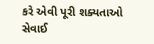કરે એવી પૂરી શક્યતાઓ સેવાઈ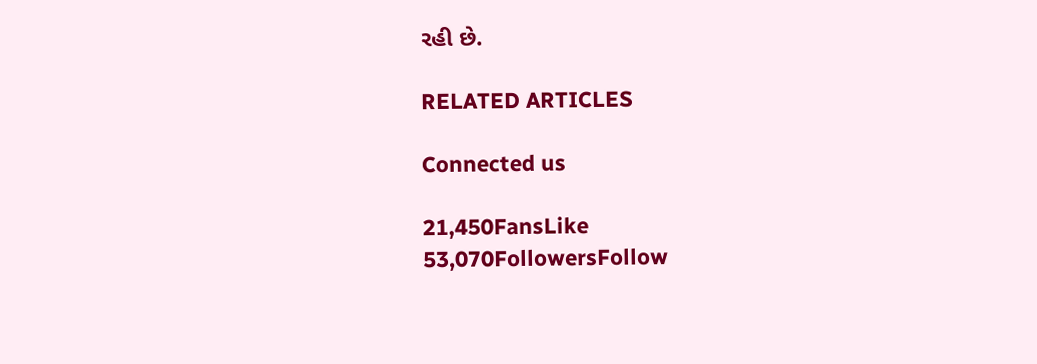રહી છે.

RELATED ARTICLES

Connected us

21,450FansLike
53,070FollowersFollow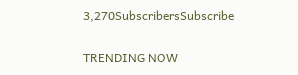3,270SubscribersSubscribe

TRENDING NOW